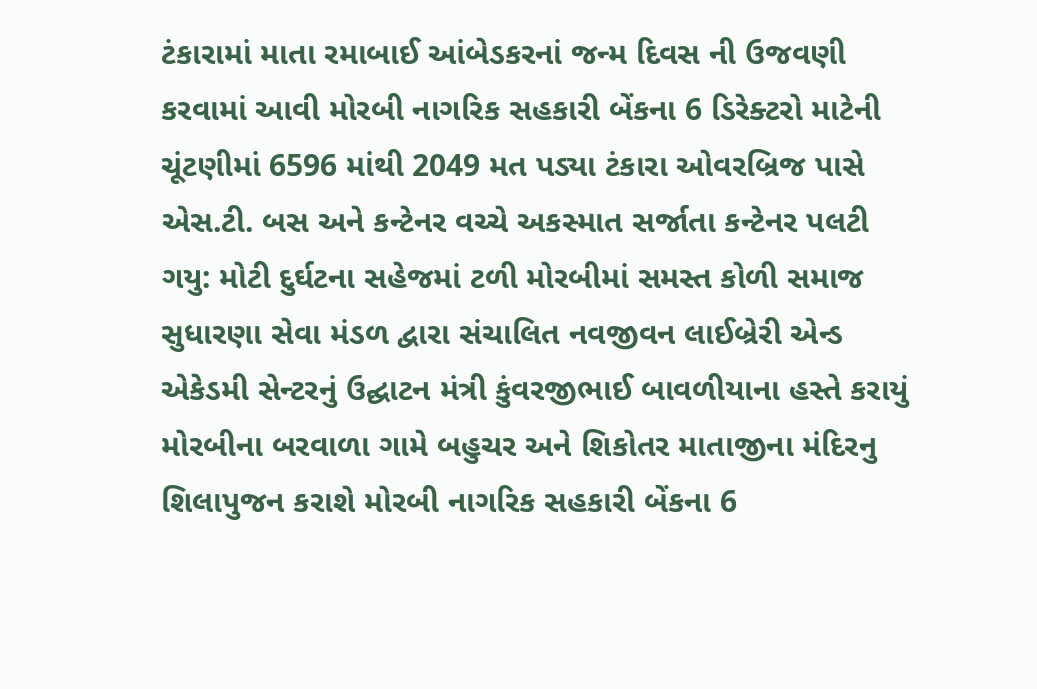ટંકારામાં માતા રમાબાઈ આંબેડકરનાં જન્મ દિવસ ની ઉજવણી કરવામાં આવી મોરબી નાગરિક સહકારી બેંકના 6 ડિરેક્ટરો માટેની ચૂંટણીમાં 6596 માંથી 2049 મત પડ્યા ટંકારા ઓવરબ્રિજ પાસે એસ.ટી. બસ અને કન્ટેનર વચ્ચે અકસ્માત સર્જાતા કન્ટેનર પલટી ગયુ: મોટી દુર્ઘટના સહેજમાં ટળી મોરબીમાં સમસ્ત કોળી સમાજ સુધારણા સેવા મંડળ દ્વારા સંચાલિત નવજીવન લાઈબ્રેરી એન્ડ એકેડમી સેન્ટરનું ઉદ્ઘાટન મંત્રી કુંવરજીભાઈ બાવળીયાના હસ્તે કરાયું મોરબીના બરવાળા ગામે બહુચર અને શિકોતર માતાજીના મંદિરનુ શિલાપુજન કરાશે મોરબી નાગરિક સહકારી બેંકના 6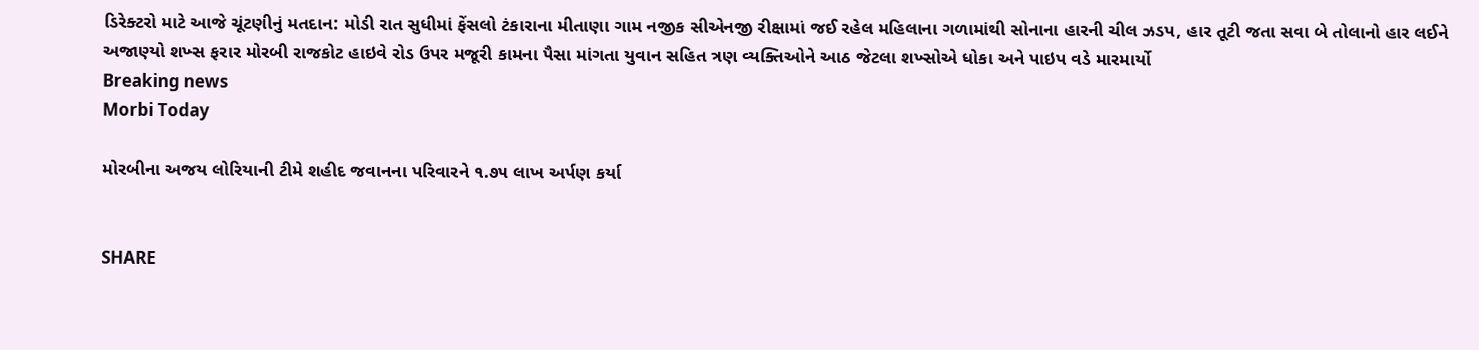ડિરેક્ટરો માટે આજે ચૂંટણીનું મતદાન: મોડી રાત સુધીમાં ફેંસલો ટંકારાના મીતાણા ગામ નજીક સીએનજી રીક્ષામાં જઈ રહેલ મહિલાના ગળામાંથી સોનાના હારની ચીલ ઝડપ, હાર તૂટી જતા સવા બે તોલાનો હાર લઈને અજાણ્યો શખ્સ ફરાર મોરબી રાજકોટ હાઇવે રોડ ઉપર મજૂરી કામના પૈસા માંગતા યુવાન સહિત ત્રણ વ્યક્તિઓને આઠ જેટલા શખ્સોએ ધોકા અને પાઇપ વડે મારમાર્યો
Breaking news
Morbi Today

મોરબીના અજય લોરિયાની ટીમે શહીદ જવાનના પરિવારને ૧.૭૫ લાખ અર્પણ કર્યા


SHARE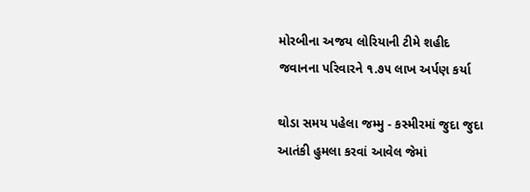મોરબીના અજય લોરિયાની ટીમે શહીદ જવાનના પરિવારને ૧.૭૫ લાખ અર્પણ કર્યા

થોડા સમય પહેલા જમ્મુ - કસ્મીરમાં જુદા જુદા આતંકી હુમલા કરવાં આવેલ જેમાં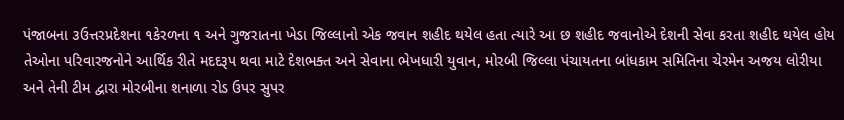પંજાબના ૩ઉત્તરપ્રદેશના ૧કેરળના ૧ અને ગુજરાતના ખેડા જિલ્લાનો એક જવાન શહીદ થયેલ હતા ત્યારે આ છ શહીદ જવાનોએ દેશની સેવા કરતા શહીદ થયેલ હોય તેઓના પરિવારજનોને આર્થિક રીતે મદદરૂપ થવા માટે દેશભક્ત અને સેવાના ભેખધારી યુવાન, મોરબી જિલ્લા પંચાયતના બાંધકામ સમિતિના ચેરમેન અજય લોરીયા અને તેની ટીમ દ્વારા મોરબીના શનાળા રોડ ઉપર સુપર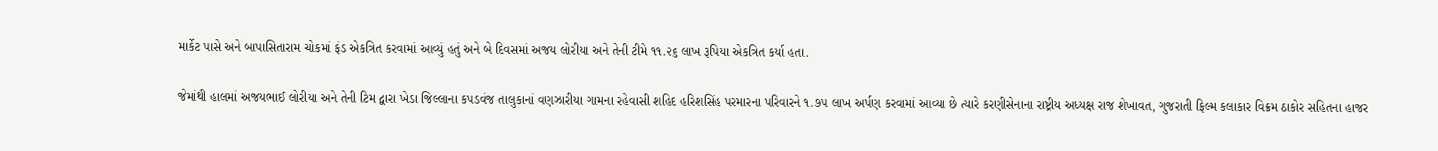માર્કેટ પાસે અને બાપાસિતારામ ચોકમાં ફંડ એકત્રિત કરવામાં આવ્યું હતું અને બે દિવસમાં અજય લોરીયા અને તેની ટીમે ૧૧.૨૬ લાખ રૂપિયા એકત્રિત કર્યા હતા.

જેમાંથી હાલમાં અજયભાઈ લોરીયા અને તેની ટિમ દ્વારા ખેડા જિલ્લાના કપડવંજ તાલુકાનાં વણઝારીયા ગામના રહેવાસી શહિદ હરિશસિંહ પરમારના પરિવારને ૧.૭૫ લાખ અર્પણ કરવામાં આવ્યા છે ત્યારે કરણીસેનાના રાષ્ટ્રીય અધ્યક્ષ રાજ શેખાવત, ગુજરાતી ફિલ્મ કલાકાર વિક્રમ ઠાકોર સહિતના હાજર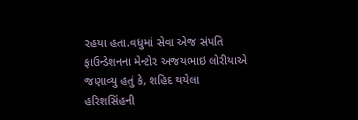રહયા હતા.વધુમાં સેવા એજ સંપતિ ફાઉન્ડેશનના મેન્ટોર અજયભાઇ લોરીયાએ જણાવ્યુ હતું કે, શહિદ થયેલા હરિશસિંહની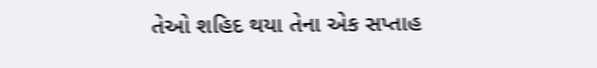તેઓ શહિદ થયા તેના એક સપ્તાહ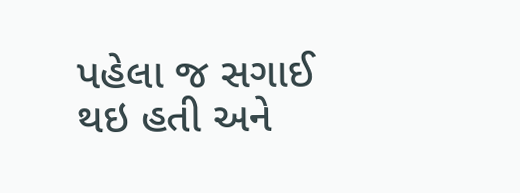પહેલા જ સગાઈ થઇ હતી અને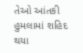તેઓ આંતકી હુમલામાં શહિદ થયા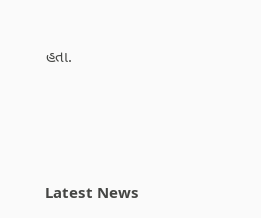હતા.






Latest News